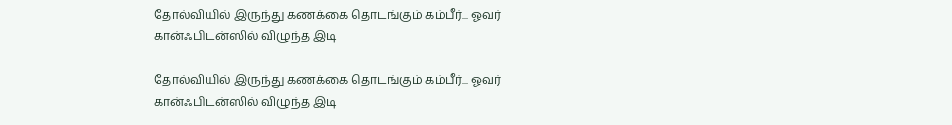தோல்வியில் இருந்து கணக்கை தொடங்கும் கம்பீர்... ஓவர் கான்ஃபிடன்ஸில் விழுந்த இடி

தோல்வியில் இருந்து கணக்கை தொடங்கும் கம்பீர்... ஓவர் கான்ஃபிடன்ஸில் விழுந்த இடி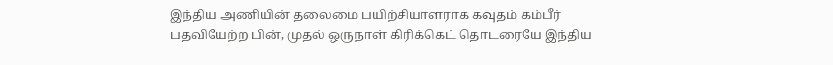இந்திய அணியின் தலைமை பயிற்சியாளராக கவுதம் கம்பீர் பதவியேற்ற பின், முதல் ஒருநாள் கிரிக்கெட் தொடரையே இந்திய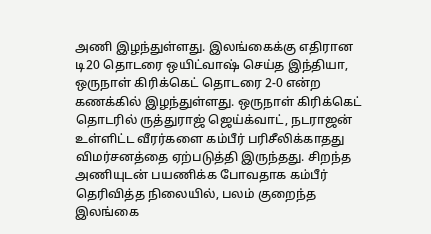அணி இழந்துள்ளது. இலங்கைக்கு எதிரான டி20 தொடரை ஒயிட்வாஷ் செய்த இந்தியா, ஒருநாள் கிரிக்கெட் தொடரை 2-0 என்ற கணக்கில் இழந்துள்ளது. ஒருநாள் கிரிக்கெட் தொடரில் ருத்துராஜ் ஜெய்க்வாட், நடராஜன் உள்ளிட்ட வீரர்களை கம்பீர் பரிசீலிக்காதது விமர்சனத்தை ஏற்படுத்தி இருந்தது. சிறந்த அணியுடன் பயணிக்க போவதாக கம்பீர் தெரிவித்த நிலையில், பலம் குறைந்த இலங்கை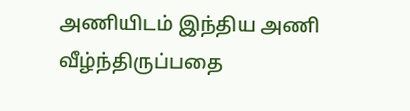அணியிடம் இந்திய அணி வீழ்ந்திருப்பதை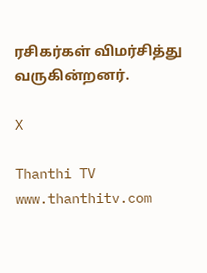ரசிகர்கள் விமர்சித்து வருகின்றனர்.

X

Thanthi TV
www.thanthitv.com